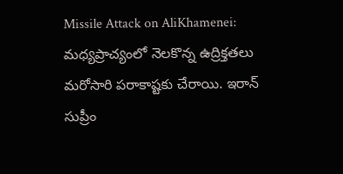Missile Attack on AliKhamenei: మధ్యప్రాచ్యంలో నెలకొన్న ఉద్రిక్తతలు మరోసారి పరాకాష్టకు చేరాయి. ఇరాన్ సుప్రీం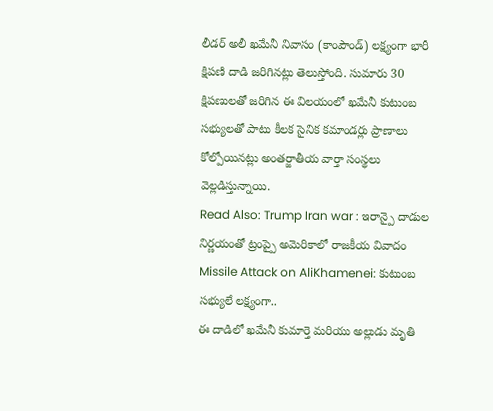లీడర్ అలీ ఖమేనీ నివాసం (కాంపౌండ్) లక్ష్యంగా భారీ క్షిపణి దాడి జరిగినట్లు తెలుస్తోంది. సుమారు 30 క్షిపణులతో జరిగిన ఈ విలయంలో ఖమేనీ కుటుంబ సభ్యులతో పాటు కీలక సైనిక కమాండర్లు ప్రాణాలు కోల్పోయినట్లు అంతర్జాతీయ వార్తా సంస్థలు వెల్లడిస్తున్నాయి.
Read Also: Trump Iran war : ఇరాన్పై దాడుల నిర్ణయంతో ట్రంప్పై అమెరికాలో రాజకీయ వివాదం
Missile Attack on AliKhamenei: కుటుంబ సభ్యులే లక్ష్యంగా..
ఈ దాడిలో ఖమేనీ కుమార్తె మరియు అల్లుడు మృతి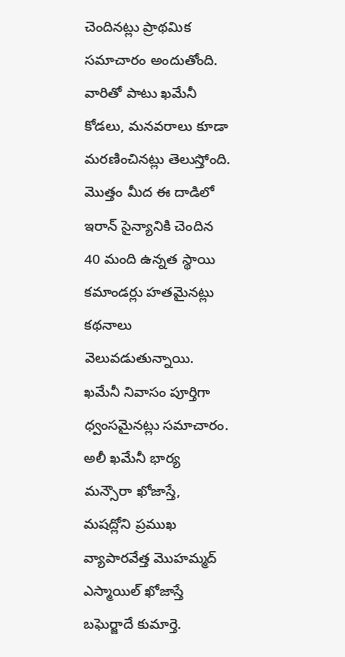చెందినట్లు ప్రాథమిక సమాచారం అందుతోంది. వారితో పాటు ఖమేనీ కోడలు, మనవరాలు కూడా మరణించినట్లు తెలుస్తోంది. మొత్తం మీద ఈ దాడిలో ఇరాన్ సైన్యానికి చెందిన 40 మంది ఉన్నత స్థాయి కమాండర్లు హతమైనట్లు కథనాలు వెలువడుతున్నాయి. ఖమేనీ నివాసం పూర్తిగా ధ్వంసమైనట్లు సమాచారం.
అలీ ఖమేనీ భార్య మన్సౌరా ఖోజాస్తే, మషద్లోని ప్రముఖ వ్యాపారవేత్త మొహమ్మద్ ఎస్మాయిల్ ఖోజాస్తే బఘెర్జాదే కుమార్తె.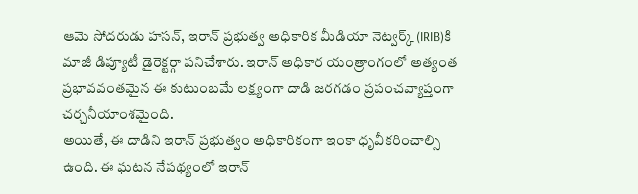ఆమె సోదరుడు హసన్, ఇరాన్ ప్రభుత్వ అధికారిక మీడియా నెట్వర్క్ (IRIB)కి మాజీ డిప్యూటీ డైరెక్టర్గా పనిచేశారు. ఇరాన్ అధికార యంత్రాంగంలో అత్యంత ప్రభావవంతమైన ఈ కుటుంబమే లక్ష్యంగా దాడి జరగడం ప్రపంచవ్యాప్తంగా చర్చనీయాంశమైంది.
అయితే, ఈ దాడిని ఇరాన్ ప్రభుత్వం అధికారికంగా ఇంకా ధృవీకరించాల్సి ఉంది. ఈ ఘటన నేపథ్యంలో ఇరాన్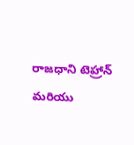రాజధాని టెహ్రాన్ మరియు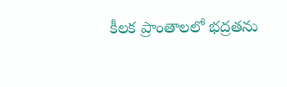కీలక ప్రాంతాలలో భద్రతను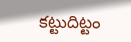కట్టుదిట్టం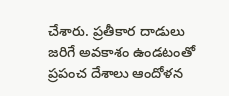చేశారు. ప్రతీకార దాడులు జరిగే అవకాశం ఉండటంతో ప్రపంచ దేశాలు ఆందోళన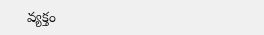వ్యక్తం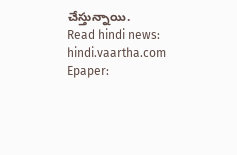చేస్తున్నాయి.
Read hindi news: hindi.vaartha.com
Epaper: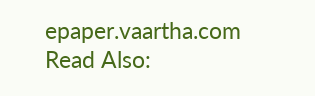epaper.vaartha.com
Read Also: